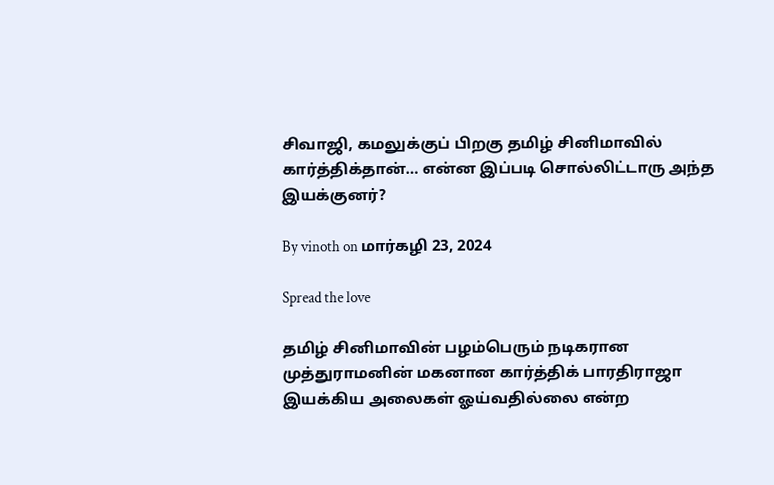சிவாஜி, கமலுக்குப் பிறகு தமிழ் சினிமாவில் கார்த்திக்தான்… என்ன இப்படி சொல்லிட்டாரு அந்த இயக்குனர்?

By vinoth on மார்கழி 23, 2024

Spread the love

தமிழ் சினிமாவின் பழம்பெரும் நடிகரான முத்துராமனின் மகனான கார்த்திக் பாரதிராஜா இயக்கிய அலைகள் ஓய்வதில்லை என்ற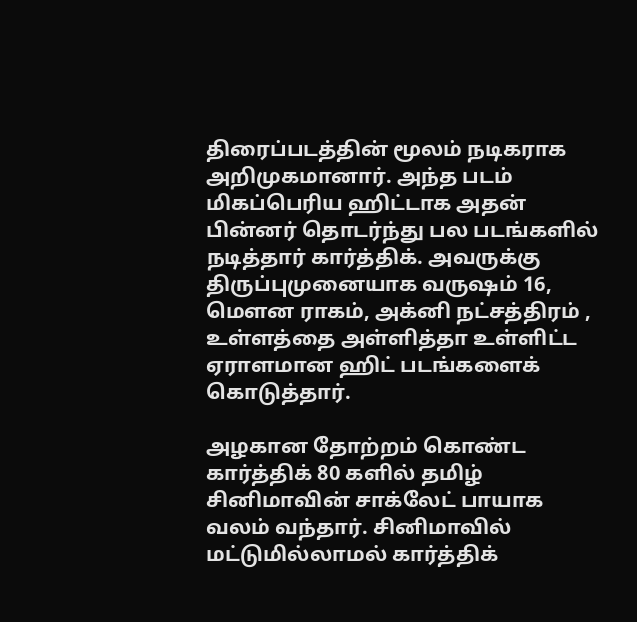திரைப்படத்தின் மூலம் நடிகராக அறிமுகமானார். அந்த படம் மிகப்பெரிய ஹிட்டாக அதன் பின்னர் தொடர்ந்து பல படங்களில் நடித்தார் கார்த்திக். அவருக்கு திருப்புமுனையாக வருஷம் 16, மௌன ராகம், அக்னி நட்சத்திரம் , உள்ளத்தை அள்ளித்தா உள்ளிட்ட ஏராளமான ஹிட் படங்களைக் கொடுத்தார்.

அழகான தோற்றம் கொண்ட கார்த்திக் 80 களில் தமிழ் சினிமாவின் சாக்லேட் பாயாக வலம் வந்தார். சினிமாவில் மட்டுமில்லாமல் கார்த்திக்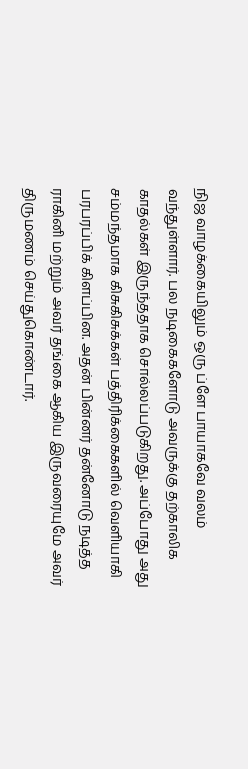நிஜ வாழக்கையிலும் ஒரு ப்ளே பாயாகவே வலம் வந்துள்ளார். பல நடிகைகளோடு அவருக்கு தற்காலிக காதல்கள் இருந்ததாக சொல்லப்படுகிறது. அப்போது அது சம்மந்தமாக கிசுகிசுக்கள் பத்திரிக்கைகளில் வெளியாகி பரபரப்பிக் கிளப்பின. அதன் பின்னர் தன்னோடு நடித்த ராகினி மற்றும் அவர் தங்கை ஆகிய இருவரையுமே அவர் திருமணம் செய்துகொண்டார்.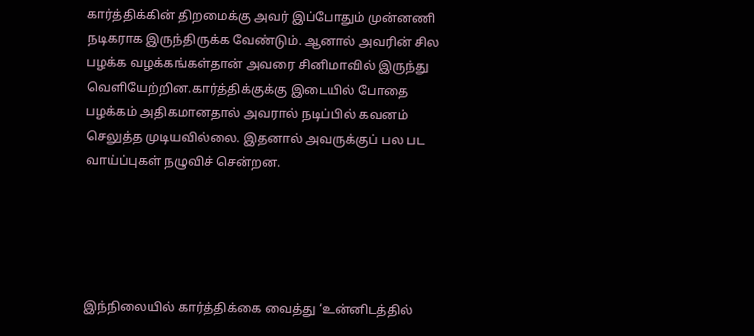கார்த்திக்கின் திறமைக்கு அவர் இப்போதும் முன்னணி நடிகராக இருந்திருக்க வேண்டும். ஆனால் அவரின் சில பழக்க வழக்கங்கள்தான் அவரை சினிமாவில் இருந்து வெளியேற்றின.கார்த்திக்குக்கு இடையில் போதை பழக்கம் அதிகமானதால் அவரால் நடிப்பில் கவனம் செலுத்த முடியவில்லை. இதனால் அவருக்குப் பல பட வாய்ப்புகள் நழுவிச் சென்றன.





இந்நிலையில் கார்த்திக்கை வைத்து ‘உன்னிடத்தில்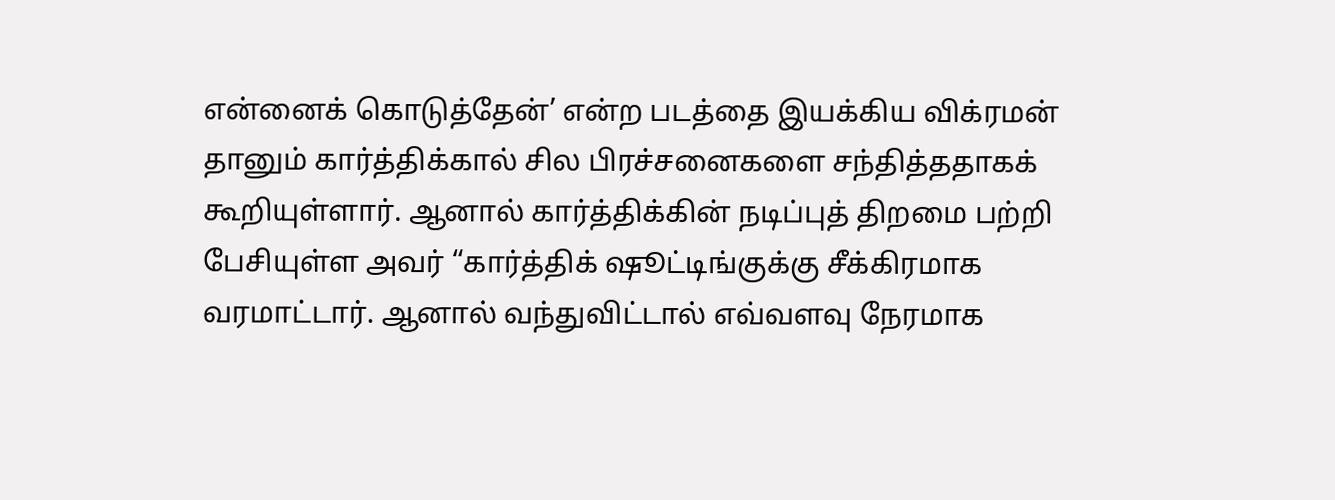என்னைக் கொடுத்தேன்’ என்ற படத்தை இயக்கிய விக்ரமன் தானும் கார்த்திக்கால் சில பிரச்சனைகளை சந்தித்ததாகக் கூறியுள்ளார். ஆனால் கார்த்திக்கின் நடிப்புத் திறமை பற்றி பேசியுள்ள அவர் “கார்த்திக் ஷூட்டிங்குக்கு சீக்கிரமாக வரமாட்டார். ஆனால் வந்துவிட்டால் எவ்வளவு நேரமாக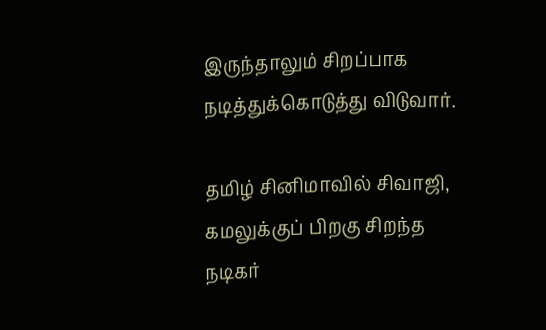இருந்தாலும் சிறப்பாக நடித்துக்கொடுத்து விடுவார்.

தமிழ் சினிமாவில் சிவாஜி, கமலுக்குப் பிறகு சிறந்த நடிகர்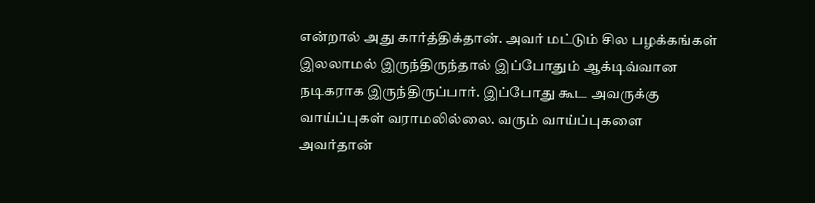என்றால் அது கார்த்திக்தான். அவர் மட்டும் சில பழக்கங்கள் இலலாமல் இருந்திருந்தால் இப்போதும் ஆக்டிவ்வான நடிகராக இருந்திருப்பார். இப்போது கூட அவருக்கு வாய்ப்புகள் வராமலில்லை. வரும் வாய்ப்புகளை அவர்தான்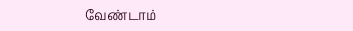வேண்டாம்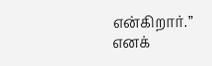என்கிறார்.” எனக்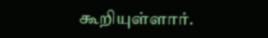கூறியுள்ளார்.